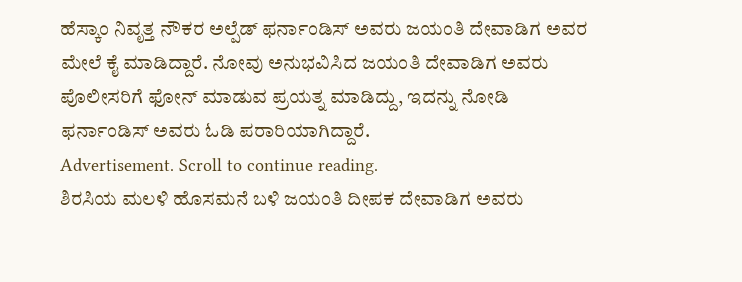ಹೆಸ್ಕಾಂ ನಿವೃತ್ತ ನೌಕರ ಅಲ್ಪೆಡ್ ಫರ್ನಾಂಡಿಸ್ ಅವರು ಜಯಂತಿ ದೇವಾಡಿಗ ಅವರ ಮೇಲೆ ಕೈ ಮಾಡಿದ್ದಾರೆ. ನೋವು ಅನುಭವಿಸಿದ ಜಯಂತಿ ದೇವಾಡಿಗ ಅವರು ಪೊಲೀಸರಿಗೆ ಫೋನ್ ಮಾಡುವ ಪ್ರಯತ್ನ ಮಾಡಿದ್ದು, ಇದನ್ನು ನೋಡಿ ಫರ್ನಾಂಡಿಸ್ ಅವರು ಓಡಿ ಪರಾರಿಯಾಗಿದ್ದಾರೆ.
Advertisement. Scroll to continue reading.
ಶಿರಸಿಯ ಮಲಳಿ ಹೊಸಮನೆ ಬಳಿ ಜಯಂತಿ ದೀಪಕ ದೇವಾಡಿಗ ಅವರು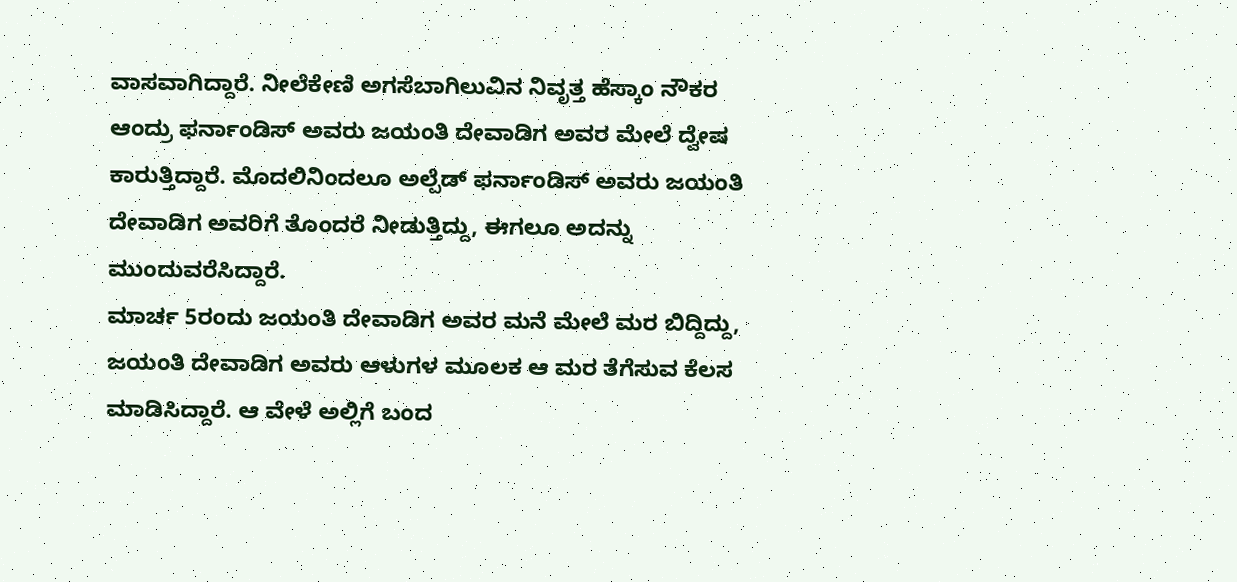ವಾಸವಾಗಿದ್ದಾರೆ. ನೀಲೆಕೇಣಿ ಅಗಸೆಬಾಗಿಲುವಿನ ನಿವೃತ್ತ ಹೆಸ್ಕಾಂ ನೌಕರ ಆಂದ್ರು ಫರ್ನಾಂಡಿಸ್ ಅವರು ಜಯಂತಿ ದೇವಾಡಿಗ ಅವರ ಮೇಲೆ ದ್ವೇಷ ಕಾರುತ್ತಿದ್ದಾರೆ. ಮೊದಲಿನಿಂದಲೂ ಅಲ್ಪೆಡ್ ಫರ್ನಾಂಡಿಸ್ ಅವರು ಜಯಂತಿ ದೇವಾಡಿಗ ಅವರಿಗೆ ತೊಂದರೆ ನೀಡುತ್ತಿದ್ದು, ಈಗಲೂ ಅದನ್ನು ಮುಂದುವರೆಸಿದ್ದಾರೆ.
ಮಾರ್ಚ 5ರಂದು ಜಯಂತಿ ದೇವಾಡಿಗ ಅವರ ಮನೆ ಮೇಲೆ ಮರ ಬಿದ್ದಿದ್ದು, ಜಯಂತಿ ದೇವಾಡಿಗ ಅವರು ಆಳುಗಳ ಮೂಲಕ ಆ ಮರ ತೆಗೆಸುವ ಕೆಲಸ ಮಾಡಿಸಿದ್ದಾರೆ. ಆ ವೇಳೆ ಅಲ್ಲಿಗೆ ಬಂದ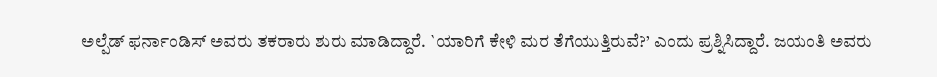ಅಲ್ಪೆಡ್ ಫರ್ನಾಂಡಿಸ್ ಅವರು ತಕರಾರು ಶುರು ಮಾಡಿದ್ದಾರೆ. `ಯಾರಿಗೆ ಕೇಳಿ ಮರ ತೆಗೆಯುತ್ತಿರುವೆ?’ ಎಂದು ಪ್ರಶ್ನಿಸಿದ್ದಾರೆ. ಜಯಂತಿ ಅವರು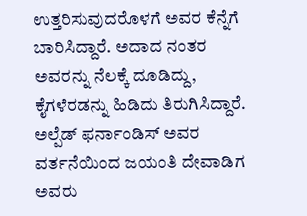ಉತ್ತರಿಸುವುದರೊಳಗೆ ಅವರ ಕೆನ್ನೆಗೆ ಬಾರಿಸಿದ್ದಾರೆ. ಅದಾದ ನಂತರ ಅವರನ್ನು ನೆಲಕ್ಕೆ ದೂಡಿದ್ದು, ಕೈಗಳೆರಡನ್ನು ಹಿಡಿದು ತಿರುಗಿಸಿದ್ದಾರೆ.
ಅಲ್ಪೆಡ್ ಫರ್ನಾಂಡಿಸ್ ಅವರ ವರ್ತನೆಯಿಂದ ಜಯಂತಿ ದೇವಾಡಿಗ ಅವರು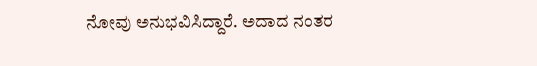ನೋವು ಅನುಭವಿಸಿದ್ದಾರೆ. ಅದಾದ ನಂತರ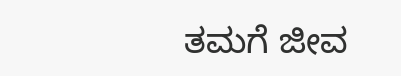ತಮಗೆ ಜೀವ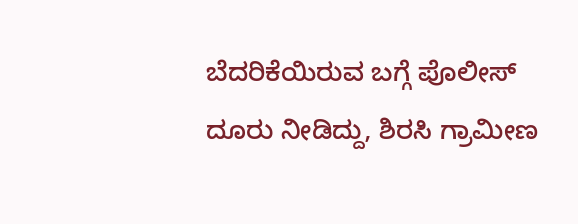ಬೆದರಿಕೆಯಿರುವ ಬಗ್ಗೆ ಪೊಲೀಸ್ ದೂರು ನೀಡಿದ್ದು, ಶಿರಸಿ ಗ್ರಾಮೀಣ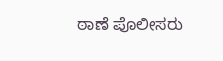ಠಾಣೆ ಪೊಲೀಸರು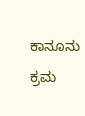ಕಾನೂನು ಕ್ರಮ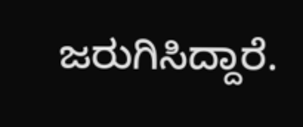ಜರುಗಿಸಿದ್ದಾರೆ.